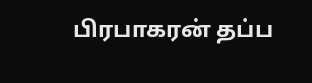பிரபாகரன் தப்ப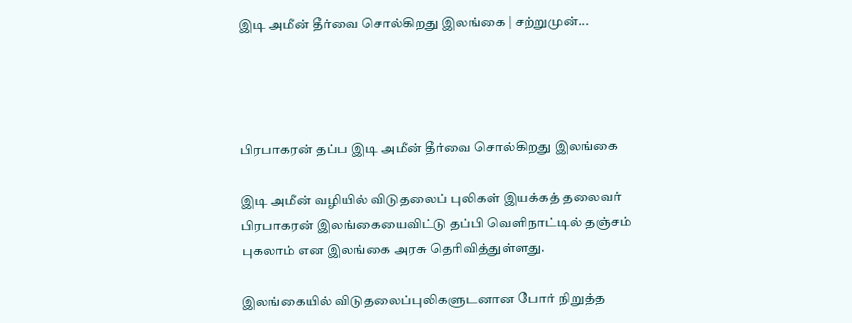இடி அமீன் தீர்வை சொல்கிறது இலங்கை | சற்றுமுன்...




பிரபாகரன் தப்ப இடி அமீன் தீர்வை சொல்கிறது இலங்கை

இடி அமீன் வழியில் விடுதலைப் புலிகள் இயக்கத் தலைவர் பிரபாகரன் இலங்கையைவிட்டு தப்பி வெளிநாட்டில் தஞ்சம் புகலாம் என இலங்கை அரசு தெரிவித்துள்ளது.

இலங்கையில் விடுதலைப்புலிகளுடனான போர் நிறுத்த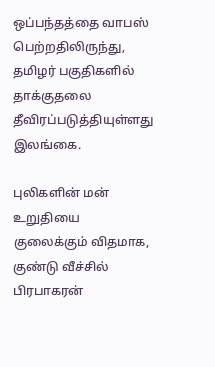ஒப்பந்தத்தை வாபஸ் பெற்றதிலிருந்து, தமிழர் பகுதிகளில் தாக்குதலை தீவிரப்படுத்தியுள்ளது இலங்கை.

புலிகளின் மன் உறுதியை குலைக்கும் விதமாக, குண்டு வீச்சில் பிரபாகரன்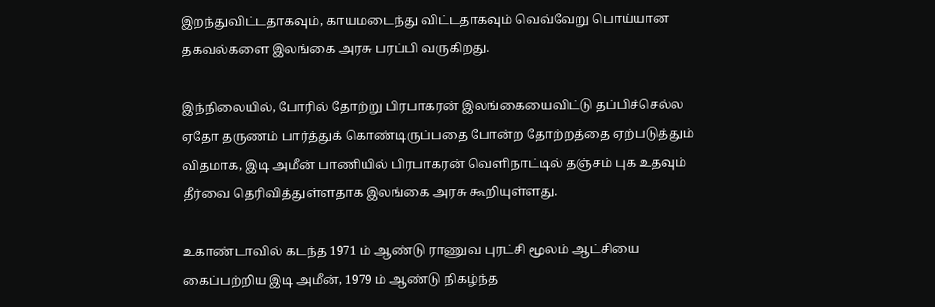இறந்துவிட்டதாகவும், காயமடைந்து விட்டதாகவும் வெவ்வேறு பொய்யான தகவல்களை இலங்கை அரசு பரப்பி வருகிறது.

இந்நிலையில், போரில் தோற்று பிரபாகரன் இலங்கையைவிட்டு தப்பிச்செல்ல ஏதோ தருணம் பார்த்துக் கொண்டிருப்பதை போன்ற தோற்றத்தை ஏற்படுத்தும் விதமாக, இடி அமீன் பாணியில் பிரபாகரன் வெளிநாட்டில் தஞ்சம் புக உதவும் தீர்வை தெரிவித்துள்ளதாக இலங்கை அரசு கூறியுள்ளது.

உகாண்டாவில் கடந்த 1971 ம் ஆண்டு ராணுவ புரட்சி மூலம் ஆட்சியை கைப்பற்றிய இடி அமீன், 1979 ம் ஆண்டு நிகழ்ந்த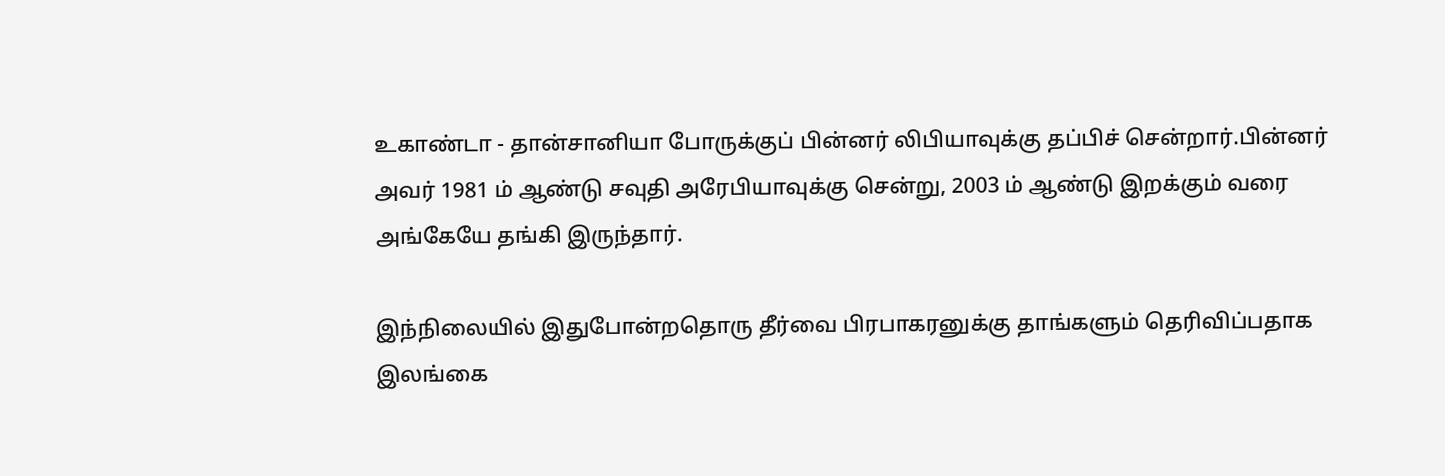உகாண்டா - தான்சானியா போருக்குப் பின்னர் லிபியாவுக்கு தப்பிச் சென்றார்.பின்னர் அவர் 1981 ம் ஆண்டு சவுதி அரேபியாவுக்கு சென்று, 2003 ம் ஆண்டு இறக்கும் வரை அங்கேயே தங்கி இருந்தார்.

இந்நிலையில் இதுபோன்றதொரு தீர்வை பிரபாகரனுக்கு தாங்களும் தெரிவிப்பதாக இலங்கை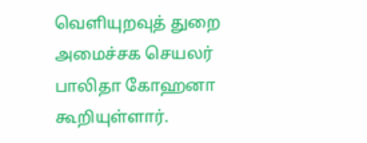வெளியுறவுத் துறை அமைச்சக செயலர் பாலிதா கோஹனா கூறியுள்ளார்.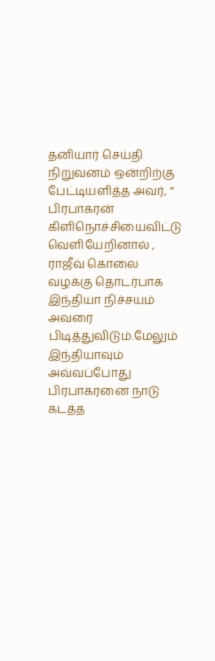தனியார் செய்தி நிறுவனம் ஒன்றிற்கு பேட்டியளித்த அவர், ” பிரபாகரன் கிளிநொச்சியைவிட்டு வெளியேறினால் , ராஜீவ் கொலை வழக்கு தொடர்பாக இந்தியா நிச்சயம் அவரை பிடித்துவிடும்.மேலும் இந்தியாவும் அவ்வப்போது பிரபாகரனை நாடு கடத்த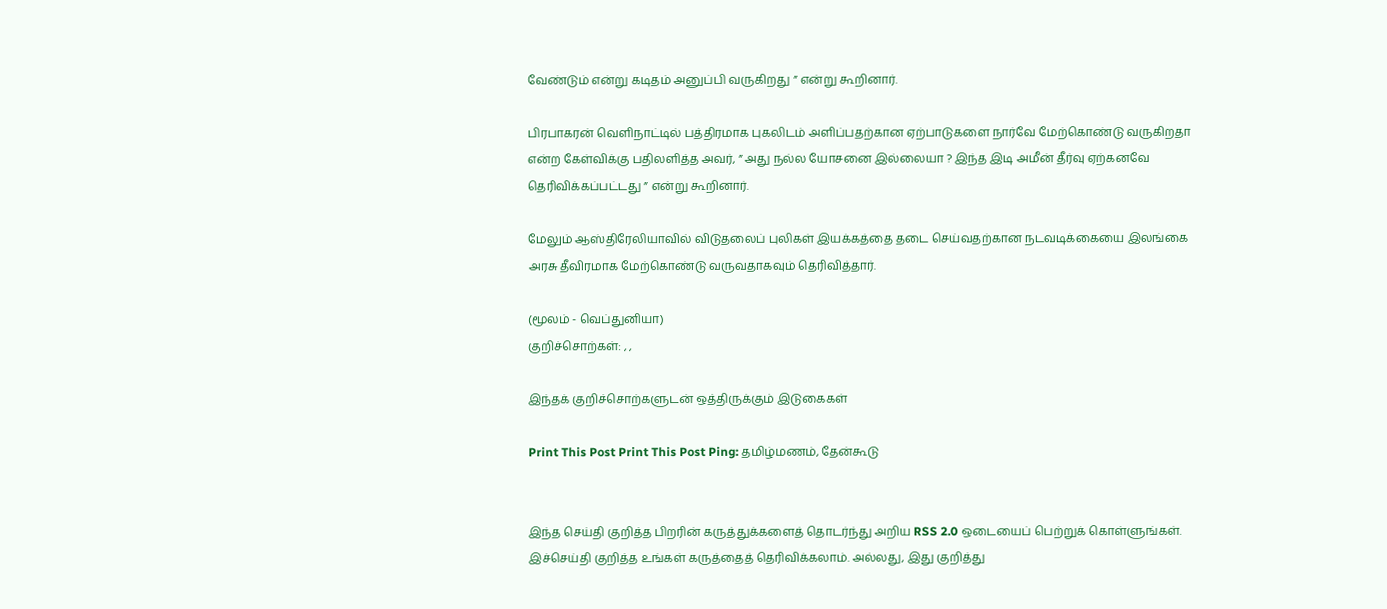வேண்டும் என்று கடிதம் அனுப்பி வருகிறது ” என்று கூறினார்.

பிரபாகரன் வெளிநாட்டில் பத்திரமாக புகலிடம் அளிப்பதற்கான ஏற்பாடுகளை நார்வே மேற்கொண்டு வருகிறதா என்ற கேள்விக்கு பதிலளித்த அவர், ” அது நல்ல யோசனை இல்லையா ? இந்த இடி அமீன் தீர்வு ஏற்கனவே தெரிவிக்கப்பட்டது ” என்று கூறினார்.

மேலும் ஆஸ்திரேலியாவில் விடுதலைப் புலிகள் இயக்கத்தை தடை செய்வதற்கான நடவடிக்கையை இலங்கை அரசு தீவிரமாக மேற்கொண்டு வருவதாகவும் தெரிவித்தார்.

(மூலம் - வெப்துனியா)
குறிச்சொற்கள்: , ,

இந்தக் குறிச்சொற்களுடன் ஒத்திருக்கும் இடுகைகள்

Print This Post Print This Post Ping: தமிழ்மணம், தேன்கூடு


இந்த செய்தி குறித்த பிறரின் கருத்துக்களைத் தொடர்ந்து அறிய RSS 2.0 ஒடையைப் பெற்றுக் கொள்ளுங்கள். இச்செய்தி குறித்த உங்கள் கருத்தைத் தெரிவிக்கலாம். அல்லது, இது குறித்து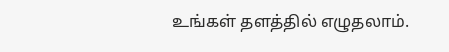உங்கள் தளத்தில் எழுதலாம்.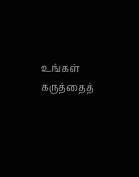உங்கள் கருத்தைத்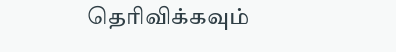தெரிவிக்கவும்